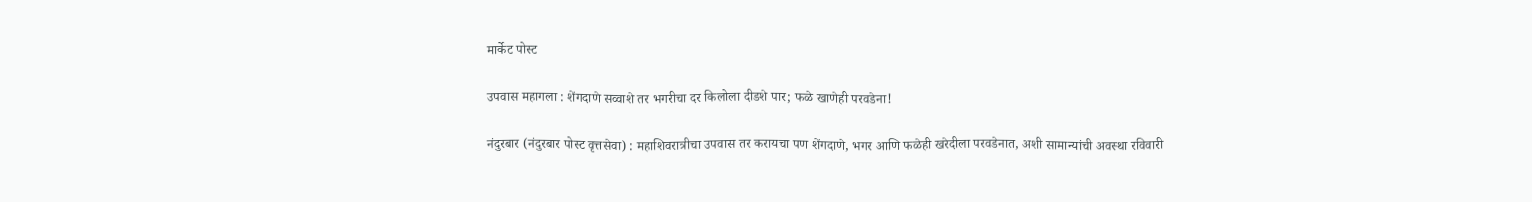मार्केट पोस्ट

उपवास महागला : शेंगदाणे सव्वाशे तर भगरीचा दर किलोला दीडशे पार; फळे खाणेही परवडेना!

नंदुरबार (नंदुरबार पोस्ट वृत्तसेवा) : महाशिवरात्रीचा उपवास तर करायचा पण शेंगदाणे, भगर आणि फळेही खरेदीला परवडेनात, अशी सामान्यांची अवस्था रविवारी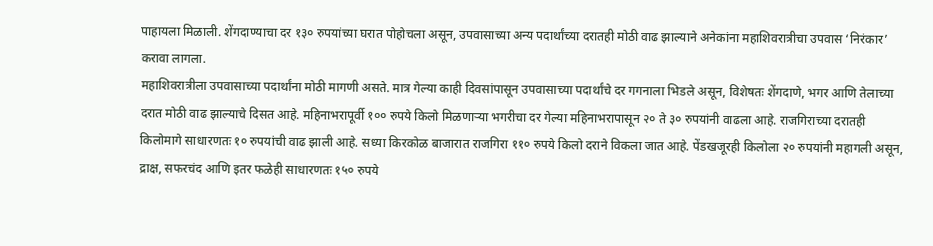पाहायला मिळाली. शेंगदाण्याचा दर १३० रुपयांच्या घरात पोहोचला असून, उपवासाच्या अन्य पदार्थांच्या दरातही मोठी वाढ झाल्याने अनेकांना महाशिवरात्रीचा उपवास ‘निरंकार’ करावा लागला.
महाशिवरात्रीला उपवासाच्या पदार्थांना मोठी मागणी असते. मात्र गेल्या काही दिवसांपासून उपवासाच्या पदार्थांचे दर गगनाला भिडले असून, विशेषतः शेंगदाणे, भगर आणि तेलाच्या दरात मोठी वाढ झाल्याचे दिसत आहे. महिनाभरापूर्वी १०० रुपये किलो मिळणाऱ्या भगरीचा दर गेल्या महिनाभरापासून २० ते ३० रुपयांनी वाढला आहे. राजगिराच्या दरातही किलोमागे साधारणतः १० रुपयांची वाढ झाली आहे. सध्या किरकोळ बाजारात राजगिरा ११० रुपये किलो दराने विकला जात आहे. पेंडखजूरही किलोला २० रुपयांनी महागली असून, द्राक्ष, सफरचंद आणि इतर फळेही साधारणतः १५० रुपये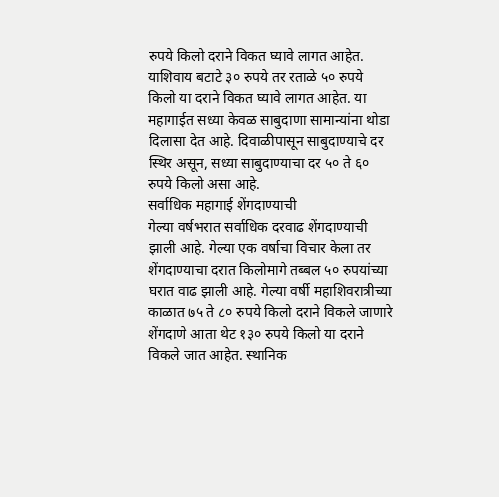रुपये किलो दराने विकत घ्यावे लागत आहेत. याशिवाय बटाटे ३० रुपये तर रताळे ५० रुपये किलो या दराने विकत घ्यावे लागत आहेत. या महागाईत सध्या केवळ साबुदाणा सामान्यांना थोडा दिलासा देत आहे. दिवाळीपासून साबुदाण्याचे दर स्थिर असून, सध्या साबुदाण्याचा दर ५० ते ६० रुपये किलो असा आहे.
सर्वाधिक महागाई शेंगदाण्याची
गेल्या वर्षभरात सर्वाधिक दरवाढ शेंगदाण्याची झाली आहे. गेल्या एक वर्षाचा विचार केला तर शेंगदाण्याचा दरात किलोमागे तब्बल ५० रुपयांच्या घरात वाढ झाली आहे. गेल्या वर्षी महाशिवरात्रीच्या काळात ७५ ते ८० रुपये किलो दराने विकले जाणारे शेंगदाणे आता थेट १३० रुपये किलो या दराने विकले जात आहेत. स्थानिक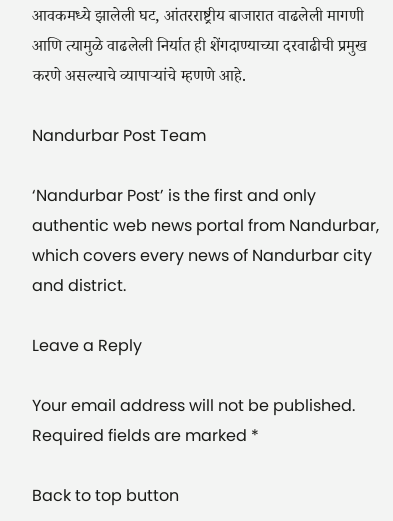आवकमध्ये झालेली घट, आंतरराष्ट्रीय बाजारात वाढलेली मागणी आणि त्यामुळे वाढलेली निर्यात ही शेंगदाण्याच्या दरवाढीची प्रमुख करणे असल्याचे व्यापाऱ्यांचे म्हणणे आहे.

Nandurbar Post Team

‘Nandurbar Post’ is the first and only authentic web news portal from Nandurbar, which covers every news of Nandurbar city and district.

Leave a Reply

Your email address will not be published. Required fields are marked *

Back to top button